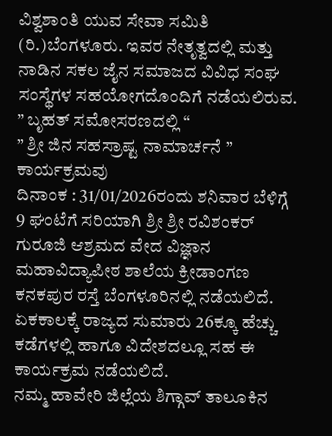ವಿಶ್ವಶಾಂತಿ ಯುವ ಸೇವಾ ಸಮಿತಿ (ರಿ.)ಬೆಂಗಳೂರು. ಇವರ ನೇತೃತ್ವದಲ್ಲಿ ಮತ್ತು ನಾಡಿನ ಸಕಲ ಜೈನ ಸಮಾಜದ ವಿವಿಧ ಸಂಘ ಸಂಸ್ಥೆಗಳ ಸಹಯೋಗದೊಂದಿಗೆ ನಡೆಯಲಿರುವ. ” ಬೃಹತ್ ಸಮೋಸರಣದಲ್ಲಿ “
” ಶ್ರೀ ಜಿನ ಸಹಸ್ರಾಷ್ಟ ನಾಮಾರ್ಚನೆ ” ಕಾರ್ಯಕ್ರಮವು
ದಿನಾಂಕ : 31/01/2026ರಂದು ಶನಿವಾರ ಬೆಳಿಗ್ಗೆ 9 ಘಂಟೆಗೆ ಸರಿಯಾಗಿ ಶ್ರೀ ಶ್ರೀ ರವಿಶಂಕರ್ ಗುರೂಜಿ ಆಶ್ರಮದ ವೇದ ವಿಜ್ಞಾನ ಮಹಾವಿದ್ಯಾಪೀಠ ಶಾಲೆಯ ಕ್ರೀಡಾಂಗಣ ಕನಕಪುರ ರಸ್ತೆ ಬೆಂಗಳೂರಿನಲ್ಲಿ ನಡೆಯಲಿದೆ.
ಏಕಕಾಲಕ್ಕೆ ರಾಜ್ಯದ ಸುಮಾರು 26ಕ್ಕೂ ಹೆಚ್ಚು ಕಡೆಗಳಲ್ಲಿ ಹಾಗೂ ವಿದೇಶದಲ್ಲೂ ಸಹ ಈ ಕಾರ್ಯಕ್ರಮ ನಡೆಯಲಿದೆ.
ನಮ್ಮ ಹಾವೇರಿ ಜಿಲ್ಲೆಯ ಶಿಗ್ಗಾವ್ ತಾಲೂಕಿನ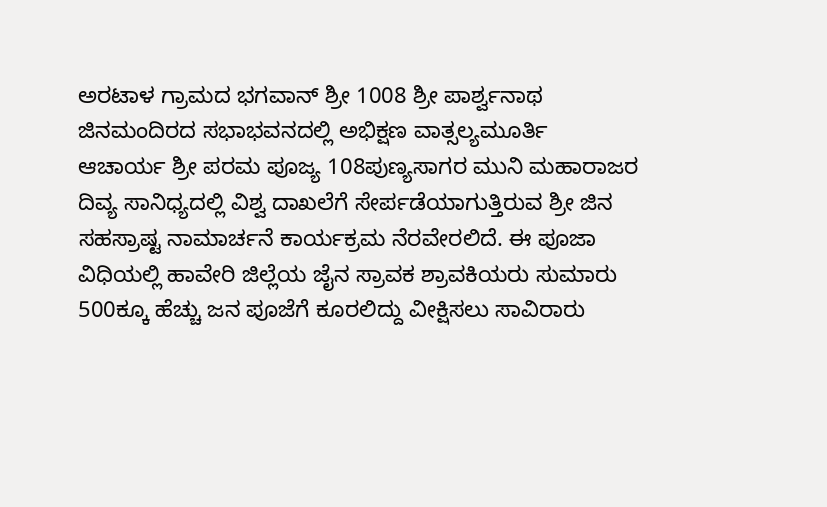ಅರಟಾಳ ಗ್ರಾಮದ ಭಗವಾನ್ ಶ್ರೀ 1008 ಶ್ರೀ ಪಾರ್ಶ್ವನಾಥ ಜಿನಮಂದಿರದ ಸಭಾಭವನದಲ್ಲಿ ಅಭಿಕ್ಷಣ ವಾತ್ಸಲ್ಯಮೂರ್ತಿ ಆಚಾರ್ಯ ಶ್ರೀ ಪರಮ ಪೂಜ್ಯ 108ಪುಣ್ಯಸಾಗರ ಮುನಿ ಮಹಾರಾಜರ ದಿವ್ಯ ಸಾನಿಧ್ಯದಲ್ಲಿ ವಿಶ್ವ ದಾಖಲೆಗೆ ಸೇರ್ಪಡೆಯಾಗುತ್ತಿರುವ ಶ್ರೀ ಜಿನ ಸಹಸ್ರಾಷ್ಟ ನಾಮಾರ್ಚನೆ ಕಾರ್ಯಕ್ರಮ ನೆರವೇರಲಿದೆ. ಈ ಪೂಜಾ ವಿಧಿಯಲ್ಲಿ ಹಾವೇರಿ ಜಿಲ್ಲೆಯ ಜೈನ ಸ್ರಾವಕ ಶ್ರಾವಕಿಯರು ಸುಮಾರು 500ಕ್ಕೂ ಹೆಚ್ಚು ಜನ ಪೂಜೆಗೆ ಕೂರಲಿದ್ದು ವೀಕ್ಷಿಸಲು ಸಾವಿರಾರು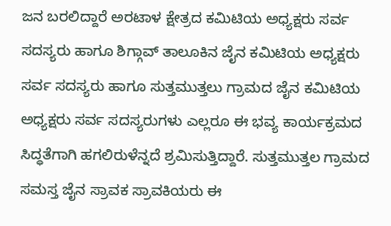ಜನ ಬರಲಿದ್ದಾರೆ ಅರಟಾಳ ಕ್ಷೇತ್ರದ ಕಮಿಟಿಯ ಅಧ್ಯಕ್ಷರು ಸರ್ವ ಸದಸ್ಯರು ಹಾಗೂ ಶಿಗ್ಗಾವ್ ತಾಲೂಕಿನ ಜೈನ ಕಮಿಟಿಯ ಅಧ್ಯಕ್ಷರು ಸರ್ವ ಸದಸ್ಯರು ಹಾಗೂ ಸುತ್ತಮುತ್ತಲು ಗ್ರಾಮದ ಜೈನ ಕಮಿಟಿಯ ಅಧ್ಯಕ್ಷರು ಸರ್ವ ಸದಸ್ಯರುಗಳು ಎಲ್ಲರೂ ಈ ಭವ್ಯ ಕಾರ್ಯಕ್ರಮದ ಸಿದ್ಧತೆಗಾಗಿ ಹಗಲಿರುಳೆನ್ನದೆ ಶ್ರಮಿಸುತ್ತಿದ್ದಾರೆ. ಸುತ್ತಮುತ್ತಲ ಗ್ರಾಮದ ಸಮಸ್ತ ಜೈನ ಸ್ರಾವಕ ಸ್ರಾವಕಿಯರು ಈ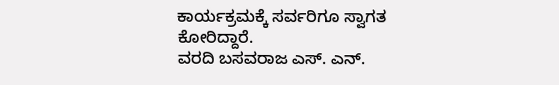ಕಾರ್ಯಕ್ರಮಕ್ಕೆ ಸರ್ವರಿಗೂ ಸ್ವಾಗತ ಕೋರಿದ್ದಾರೆ.
ವರದಿ ಬಸವರಾಜ ಎಸ್. ಎನ್.